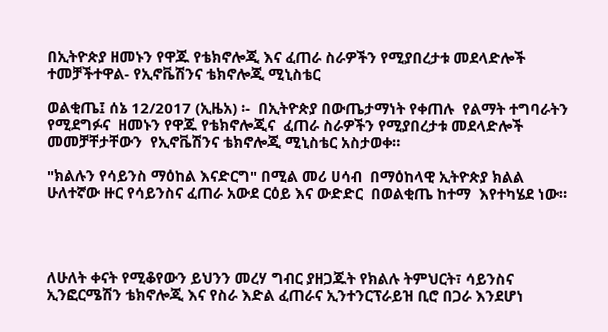በኢትዮጵያ ዘመኑን የዋጁ የቴክኖሎጂ እና ፈጠራ ስራዎችን የሚያበረታቱ መደላድሎች ተመቻችተዋል- የኢኖቬሽንና ቴክኖሎጂ ሚኒስቴር

ወልቂጤ፤ ሰኔ 12/2017 (ኢዜአ) ፡-  በኢትዮጵያ በውጤታማነት የቀጠሉ  የልማት ተግባራትን የሚደግፉና  ዘመኑን የዋጁ የቴክኖሎጂና  ፈጠራ ስራዎችን የሚያበረታቱ መደላድሎች  መመቻቸታቸውን  የኢኖቬሽንና ቴክኖሎጂ ሚኒስቴር አስታወቀ።

"ክልሉን የሳይንስ ማዕከል እናድርግ" በሚል መሪ ሀሳብ  በማዕከላዊ ኢትዮጵያ ክልል ሁለተኛው ዙር የሳይንስና ፈጠራ አውደ ርዕይ እና ውድድር  በወልቂጤ ከተማ  እየተካሄደ ነው።




ለሁለት ቀናት የሚቆየውን ይህንን መረሃ ግብር ያዘጋጁት የክልሉ ትምህርት፣ ሳይንስና ኢንፎርሜሽን ቴክኖሎጂ እና የስራ እድል ፈጠራና ኢንተንርፕራይዝ ቢሮ በጋራ እንደሆነ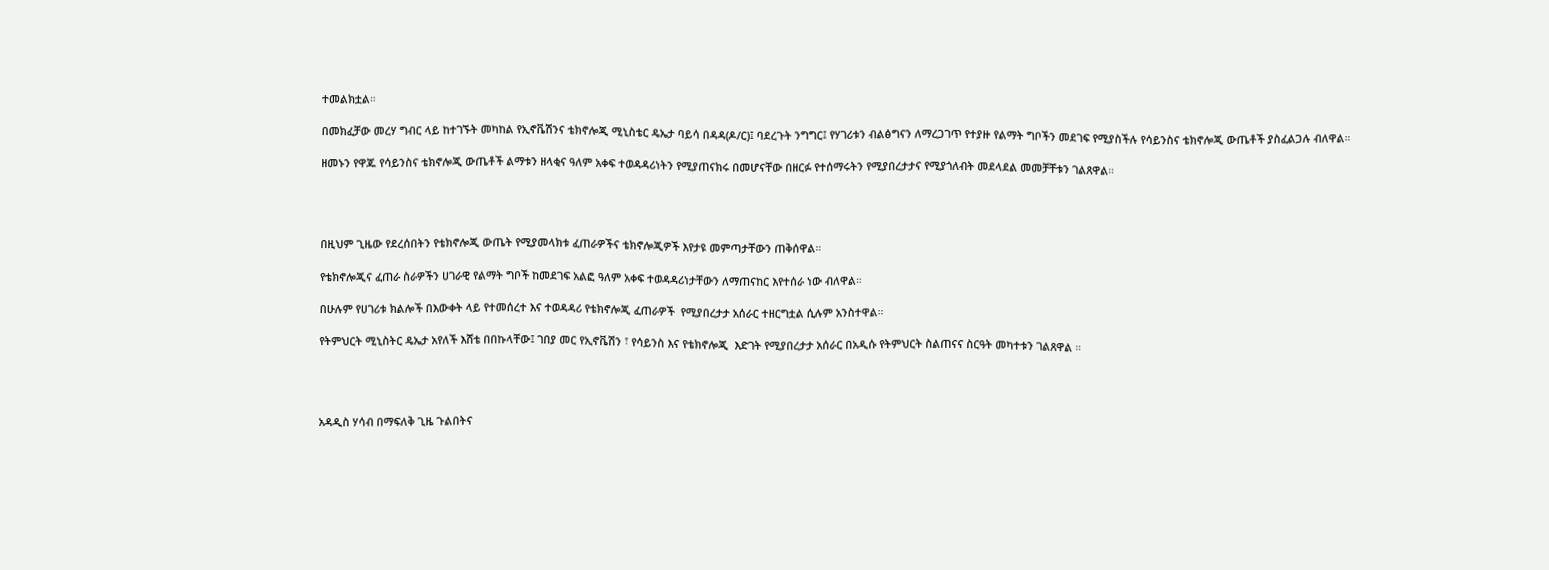ተመልክቷል።

በመክፈቻው መረሃ ግብር ላይ ከተገኙት መካከል የኢኖቬሽንና ቴክኖሎጂ ሚኒስቴር ዴኤታ ባይሳ በዳዳ(ዶ/ር)፤ ባደረጉት ንግግር፤ የሃገሪቱን ብልፅግናን ለማረጋገጥ የተያዙ የልማት ግቦችን መደገፍ የሚያስችሉ የሳይንስና ቴክኖሎጂ ውጤቶች ያስፈልጋሉ ብለዋል።

ዘመኑን የዋጁ የሳይንስና ቴክኖሎጂ ውጤቶች ልማቱን ዘላቂና ዓለም አቀፍ ተወዳዳሪነትን የሚያጠናክሩ በመሆናቸው በዘርፉ የተሰማሩትን የሚያበረታታና የሚያጎለብት መደላደል መመቻቸቱን ገልጸዋል።




በዚህም ጊዜው የደረሰበትን የቴክኖሎጂ ውጤት የሚያመላክቱ ፈጠራዎችና ቴክኖሎጂዎች እየታዩ መምጣታቸውን ጠቅሰዋል።

የቴክኖሎጂና ፈጠራ ስራዎችን ሀገራዊ የልማት ግቦች ከመደገፍ አልፎ ዓለም አቀፍ ተወዳዳሪነታቸውን ለማጠናከር እየተሰራ ነው ብለዋል።

በሁሉም የሀገሪቱ ክልሎች በእውቀት ላይ የተመሰረተ እና ተወዳዳሪ የቴክኖሎጂ ፈጠራዎች  የሚያበረታታ አሰራር ተዘርግቷል ሲሉም አንስተዋል።

የትምህርት ሚኒስትር ዴኤታ አየለች እሸቴ በበኩላቸው፤ ገበያ መር የኢኖቬሽን ፣ የሳይንስ እና የቴክኖሎጂ  እድገት የሚያበረታታ አሰራር በአዲሱ የትምህርት ስልጠናና ስርዓት መካተቱን ገልጸዋል ።




አዳዲስ ሃሳብ በማፍለቅ ጊዜ ጉልበትና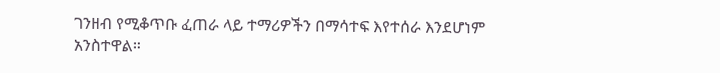ገንዘብ የሚቆጥቡ ፈጠራ ላይ ተማሪዎችን በማሳተፍ እየተሰራ እንደሆነም አንስተዋል።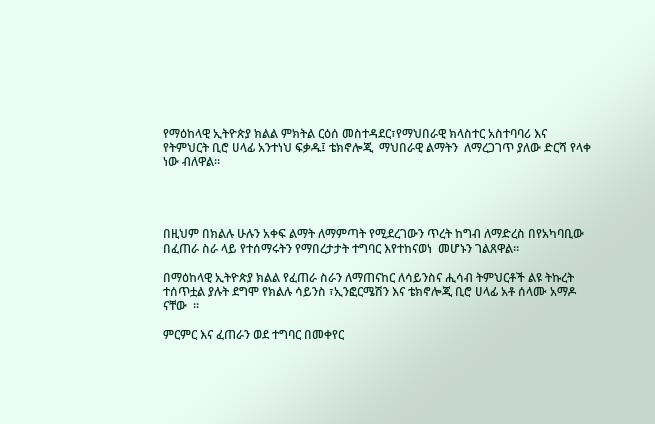የማዕከላዊ ኢትዮጵያ ክልል ምክትል ርዕሰ መስተዳደር፣የማህበራዊ ክላስተር አስተባባሪ እና የትምህርት ቢሮ ሀላፊ አንተነህ ፍቃዱ፤ ቴክኖሎጂ  ማህበራዊ ልማትን  ለማረጋገጥ ያለው ድርሻ የላቀ ነው ብለዋል።




በዚህም በክልሉ ሁሉን አቀፍ ልማት ለማምጣት የሚደረገውን ጥረት ከግብ ለማድረስ በየአካባቢው በፈጠራ ስራ ላይ የተሰማሩትን የማበረታታት ተግባር እየተከናወነ  መሆኑን ገልጸዋል።

በማዕከላዊ ኢትዮጵያ ክልል የፈጠራ ስራን ለማጠናከር ለሳይንስና ሒሳብ ትምህርቶች ልዩ ትኩረት ተሰጥቷል ያሉት ደግሞ የክልሉ ሳይንስ ፣ኢንፎርሜሽን እና ቴክኖሎጂ ቢሮ ሀላፊ አቶ ሰላሙ አማዶ ናቸው  ።

ምርምር እና ፈጠራን ወደ ተግባር በመቀየር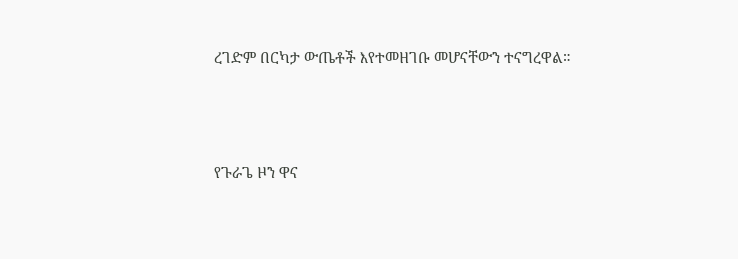ረገድም በርካታ ውጤቶች እየተመዘገቡ መሆናቸውን ተናግረዋል።




የጉራጌ ዞን ዋና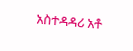አስተዳዳሪ አቶ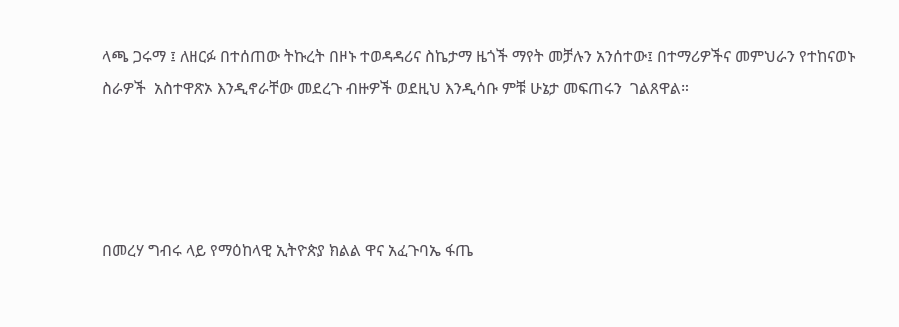ላጫ ጋሩማ ፤ ለዘርፉ በተሰጠው ትኩረት በዞኑ ተወዳዳሪና ስኬታማ ዜጎች ማየት መቻሉን አንሰተው፤ በተማሪዎችና መምህራን የተከናወኑ  ስራዎች  አስተዋጽኦ እንዲኖራቸው መደረጉ ብዙዎች ወደዚህ እንዲሳቡ ምቹ ሁኔታ መፍጠሩን  ገልጸዋል።




በመረሃ ግብሩ ላይ የማዕከላዊ ኢትዮጵያ ክልል ዋና አፈጉባኤ ፋጤ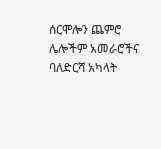ሰርሞሎን ጨምሮ  ሌሎችም አመራሮችና ባለድርሻ አካላት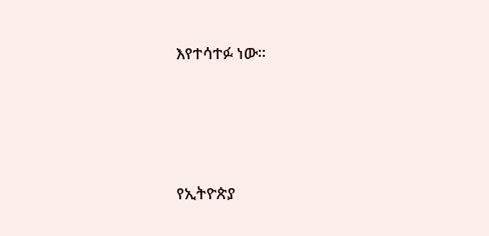እየተሳተፉ ነው።







የኢትዮጵያ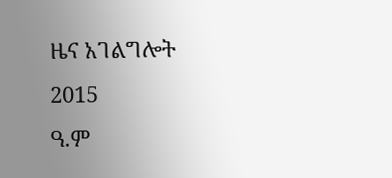ዜና አገልግሎት
2015
ዓ.ም